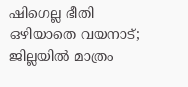ഷിഗെല്ല ഭീതി ഒഴിയാതെ വയനാട്; ജില്ലയിൽ മാത്രം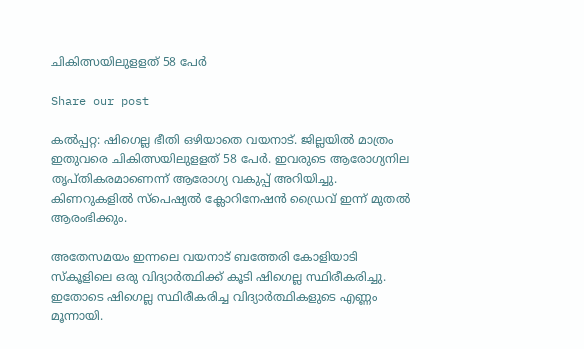ചികിത്സയിലുളളത് 58 പേർ

Share our post

കല്‍പ്പറ്റ: ഷിഗെല്ല ഭീതി ഒഴിയാതെ വയനാട്. ജില്ലയിൽ മാത്രം ഇതുവരെ ചികിത്സയിലുളളത് 58 പേർ. ഇവരുടെ ആരോഗ്യനില തൃപ്തികരമാണെന്ന് ആരോഗ്യ വകുപ്പ് അറിയിച്ചു. കിണറുകളിൽ സ്പെഷ്യൽ ക്ലോറിനേഷൻ ഡ്രൈവ് ഇന്ന് മുതൽ ആരംഭിക്കും.

അതേസമയം ഇന്നലെ വയനാട് ബത്തേരി കോളിയാടി സ്‌കൂളിലെ ഒരു വിദ്യാര്‍ത്ഥിക്ക് കൂടി ഷിഗെല്ല സ്ഥിരീകരിച്ചു. ഇതോടെ ഷിഗെല്ല സ്ഥിരീകരിച്ച വിദ്യാർത്ഥികളുടെ എണ്ണം മൂന്നായി.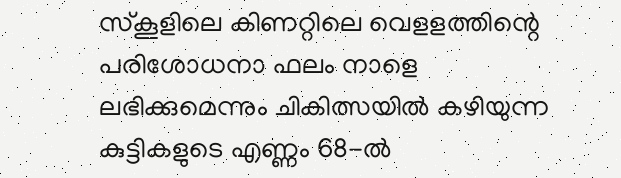സ്കൂളിലെ കിണറ്റിലെ വെളളത്തിന്റെ പരിശോധനാ ഫലം നാളെ ലഭിക്കുമെന്നും ചികിത്സയില്‍ കഴിയുന്ന കുട്ടികളുടെ എണ്ണം 68-ല്‍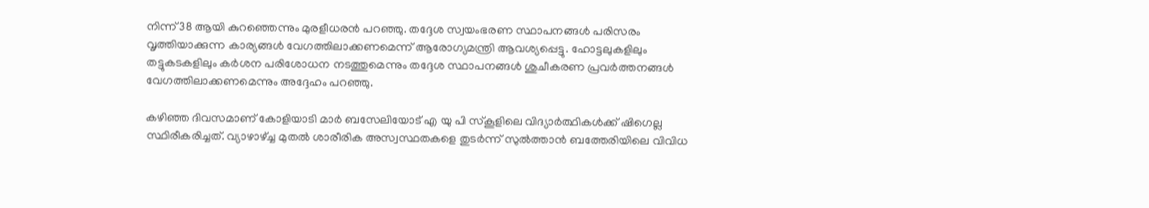നിന്ന് 38 ആയി കുറഞ്ഞെന്നും മുരളീധരന്‍ പറഞ്ഞു. തദ്ദേശ സ്വയംഭരണ സ്ഥാപനങ്ങള്‍ പരിസരം വൃത്തിയാക്കുന്ന കാര്യങ്ങള്‍ വേഗത്തിലാക്കണമെന്ന് ആരോഗ്യമന്ത്രി ആവശ്യപ്പെട്ടു. ഹോട്ടലുകളിലും തട്ടുകടകളിലും കര്‍ശന പരിശോധന നടത്തുമെന്നും തദ്ദേശ സ്ഥാപനങ്ങള്‍ ശുചീകരണ പ്രവര്‍ത്തനങ്ങള്‍ വേഗത്തിലാക്കണമെന്നും അദ്ദേഹം പറഞ്ഞു.

കഴിഞ്ഞ ദിവസമാണ് കോളിയാടി മാര്‍ ബസേലിയോട് എ യു പി സ്‌കൂളിലെ വിദ്യാര്‍ത്ഥികള്‍ക്ക് ഷിഗെല്ല സ്ഥിരീകരിച്ചത്. വ്യാഴാഴ്ച്ച മുതല്‍ ശാരീരിക അസ്വസ്ഥതകളെ തുടര്‍ന്ന് സുല്‍ത്താന്‍ ബത്തേരിയിലെ വിവിധ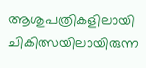ആശുപത്രികളിലായി ചികിത്സയിലായിരുന്ന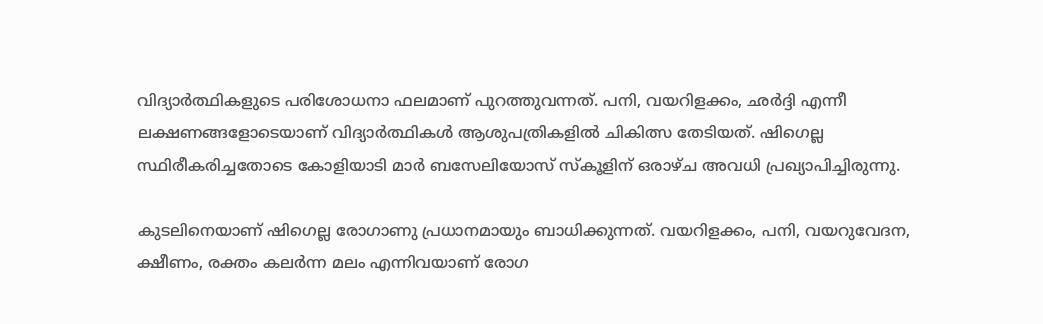വിദ്യാര്‍ത്ഥികളുടെ പരിശോധനാ ഫലമാണ് പുറത്തുവന്നത്. പനി, വയറിളക്കം, ഛര്‍ദ്ദി എന്നീ ലക്ഷണങ്ങളോടെയാണ് വിദ്യാര്‍ത്ഥികള്‍ ആശുപത്രികളില്‍ ചികിത്സ തേടിയത്. ഷിഗെല്ല സ്ഥിരീകരിച്ചതോടെ കോളിയാടി മാര്‍ ബസേലിയോസ് സ്‌കൂളിന് ഒരാഴ്ച അവധി പ്രഖ്യാപിച്ചിരുന്നു.

കുടലിനെയാണ് ഷിഗെല്ല രോഗാണു പ്രധാനമായും ബാധിക്കുന്നത്. വയറിളക്കം, പനി, വയറുവേദന, ക്ഷീണം, രക്തം കലര്‍ന്ന മലം എന്നിവയാണ് രോഗ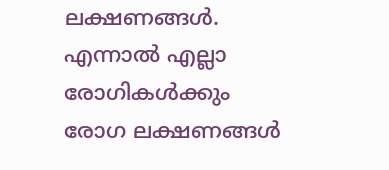ലക്ഷണങ്ങള്‍. എന്നാല്‍ എല്ലാ രോഗികള്‍ക്കും രോഗ ലക്ഷണങ്ങള്‍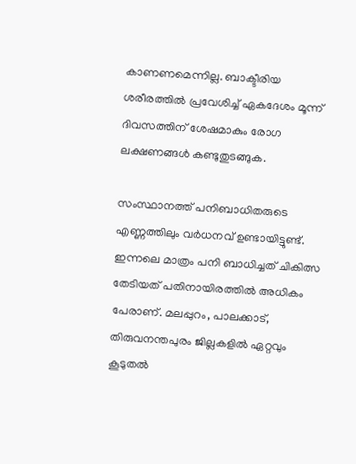കാണണമെന്നില്ല. ബാക്ടീരിയ ശരീരത്തില്‍ പ്രവേശിച്ച് ഏകദേശം മൂന്ന് ദിവസത്തിന് ശേഷമാകും രോഗ ലക്ഷണങ്ങള്‍ കണ്ടുതുടങ്ങുക.

സംസ്ഥാനത്ത് പനിബാധിതരുടെ എണ്ണത്തിലും വർധനവ് ഉണ്ടായിട്ടുണ്ട്. ഇന്നലെ മാത്രം പനി ബാധിച്ചത് ചികിത്സ തേടിയത് പതിനായിരത്തിൽ അധികം പേരാണ്. മലപ്പുറം, പാലക്കാട്, തിരുവനന്തപുരം ജില്ലകളിൽ ഏറ്റവും കൂടുതൽ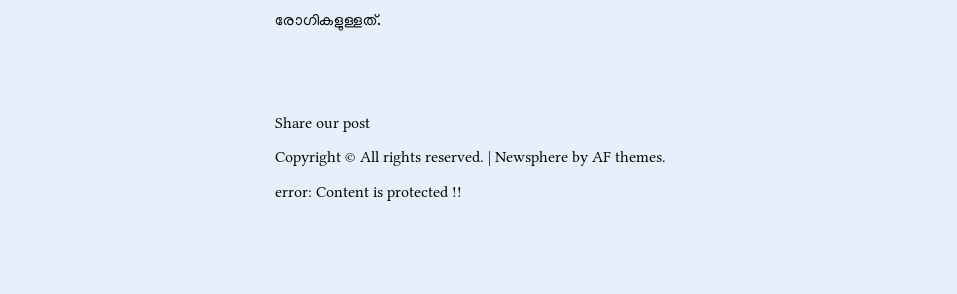രോഗികളുള്ളത്.


Share our post
Copyright © All rights reserved. | Newsphere by AF themes.
error: Content is protected !!